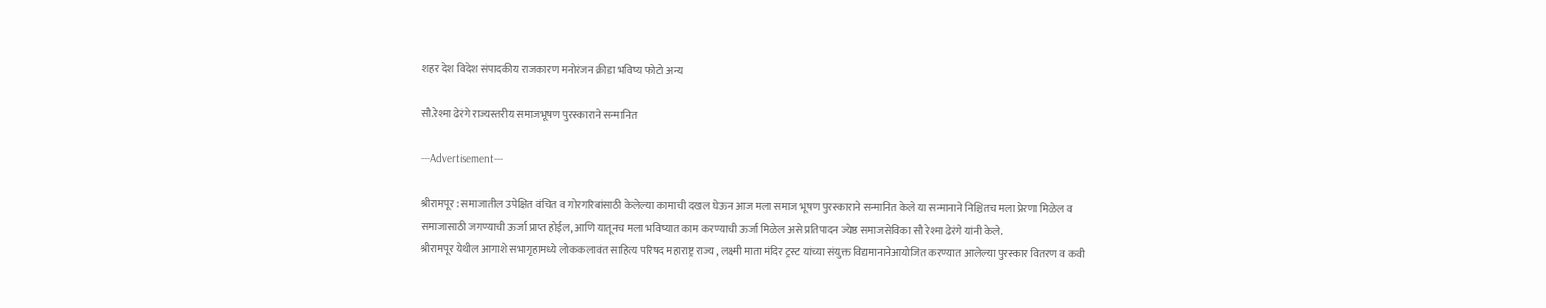शहर देश विदेश संपादकीय राजकारण मनोरंजन क्रीडा भविष्य फोटो अन्य

सौ.रेश्मा ढेरंगे राज्यस्तरीय समाजभूषण पुरस्काराने सन्मानित

---Advertisement---

श्रीरामपूर : समाजातील उपेक्षित वंचित व गोरगरिबांसाठी केलेल्या कामाची दखल घेऊन आज मला समाज भूषण पुरस्काराने सन्मानित केले या सन्मानाने निश्चितच मला प्रेरणा मिळेल व समाजासाठी जगण्याची ऊर्जा प्राप्त होईल, आणि यातूनच मला भविष्यात काम करण्याची ऊर्जा मिळेल असे प्रतिपादन ज्येष्ठ समाजसेविका सौ रेश्मा ढेरंगे यांनी केले.
श्रीरामपूर येथील आगाशे सभागृहामध्ये लोककलावंत साहित्य परिषद महाराष्ट्र राज्य , लक्ष्मी माता मंदिर ट्रस्ट यांच्या संयुक्त विद्यमानानेआयोजित करण्यात आलेल्या पुरस्कार वितरण व कवी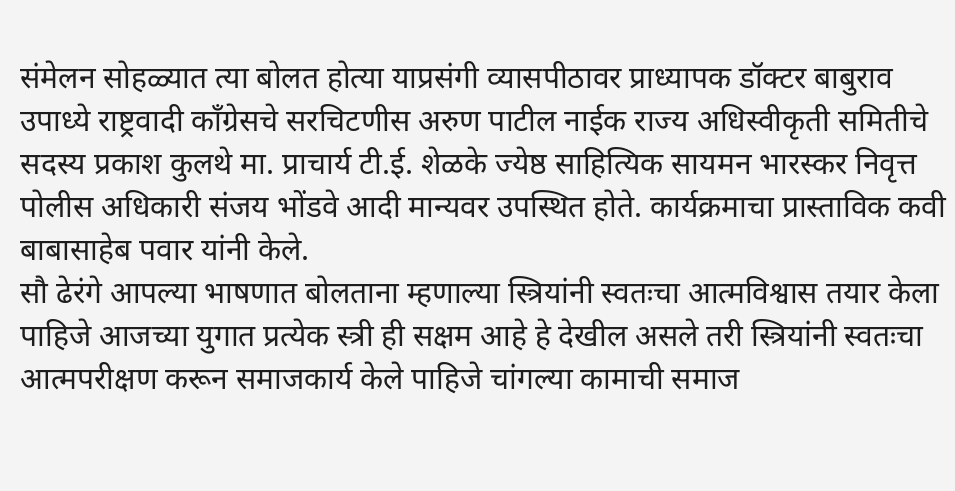संमेलन सोहळ्यात त्या बोलत होत्या याप्रसंगी व्यासपीठावर प्राध्यापक डॉक्टर बाबुराव उपाध्ये राष्ट्रवादी काँग्रेसचे सरचिटणीस अरुण पाटील नाईक राज्य अधिस्वीकृती समितीचे सदस्य प्रकाश कुलथे मा. प्राचार्य टी.ई. शेळके ज्येष्ठ साहित्यिक सायमन भारस्कर निवृत्त पोलीस अधिकारी संजय भोंडवे आदी मान्यवर उपस्थित होते. कार्यक्रमाचा प्रास्ताविक कवी बाबासाहेब पवार यांनी केले.
सौ ढेरंगे आपल्या भाषणात बोलताना म्हणाल्या स्त्रियांनी स्वतःचा आत्मविश्वास तयार केला पाहिजे आजच्या युगात प्रत्येक स्त्री ही सक्षम आहे हे देखील असले तरी स्त्रियांनी स्वतःचा आत्मपरीक्षण करून समाजकार्य केले पाहिजे चांगल्या कामाची समाज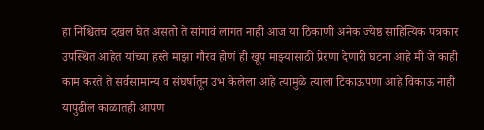हा निश्चितच दखल घेत असतो ते सांगावं लागत नाही आज या ठिकाणी अनेक ज्येष्ठ साहित्यिक पत्रकार उपस्थित आहेत यांच्या हस्ते माझा गौरव होणं ही खूप माझ्यासाठी प्रेरणा देणारी घटना आहे मी जे काही काम करते ते सर्वसामान्य व संघर्षातून उभ केलेला आहे त्यामुळे त्याला टिकाऊपणा आहे विकाऊ नाही यापुढील काळातही आपण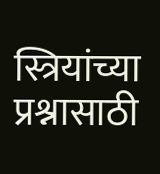स्त्रियांच्या प्रश्नासाठी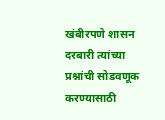खंबीरपणे शासन दरबारी त्यांच्या प्रश्नांची सोडवणूक करण्यासाठी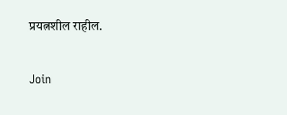प्रयत्नशील राहील.

Join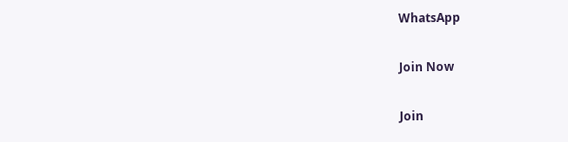WhatsApp

Join Now

Join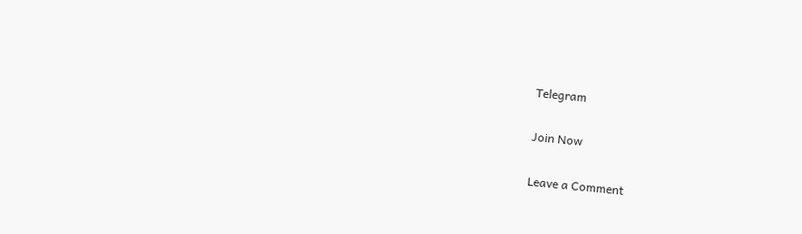Telegram

Join Now

Leave a Comment